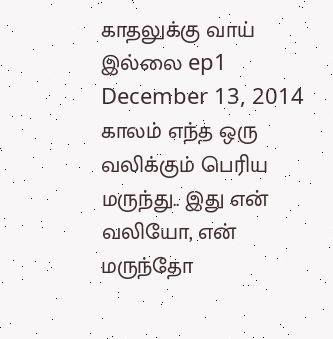காதலுக்கு வாய் இல்லை ep1
December 13, 2014
காலம் எந்த ஒரு வலிக்கும் பெரிய மருந்து.. இது என் வலியோ, என் மருந்தோ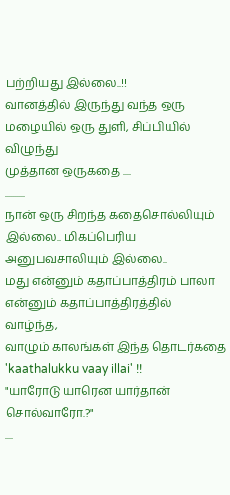பற்றியது இல்லை..!!
வானத்தில் இருந்து வந்த ஒரு மழையில் ஒரு துளி, சிப்பியில் விழுந்து
முத்தான ஒருகதை ....
..........
நான் ஒரு சிறந்த கதைசொல்லியும் இல்லை.. மிகப்பெரிய அனுபவசாலியும் இல்லை..
மது என்னும் கதாப்பாத்திரம் பாலா என்னும் கதாப்பாத்திரத்தில் வாழ்ந்த,
வாழும் காலங்கள் இந்த தொடர்கதை 'kaathalukku vaay illai' !!
"யாரோடு யாரென யார்தான் சொல்வாரோ.?"
....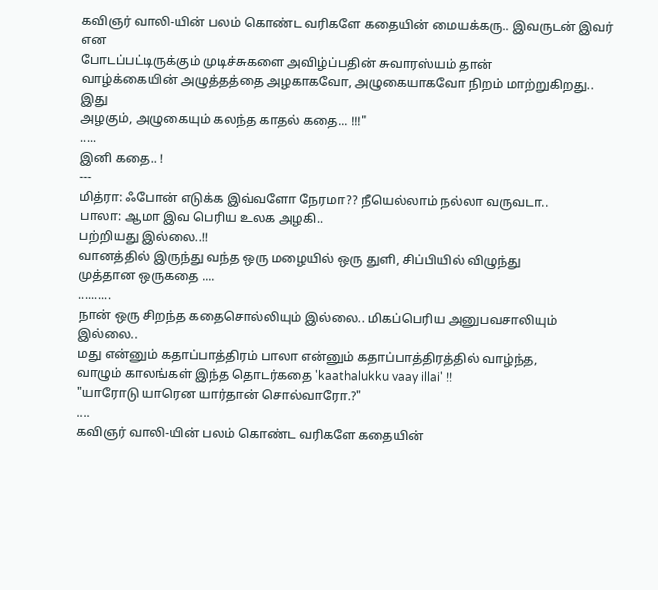கவிஞர் வாலி-யின் பலம் கொண்ட வரிகளே கதையின் மையக்கரு.. இவருடன் இவர் என
போடப்பட்டிருக்கும் முடிச்சுகளை அவிழ்ப்பதின் சுவாரஸ்யம் தான்
வாழ்க்கையின் அழுத்தத்தை அழகாகவோ, அழுகையாகவோ நிறம் மாற்றுகிறது.. இது
அழகும், அழுகையும் கலந்த காதல் கதை... !!!"
.....
இனி கதை.. !
---
மித்ரா: ஃபோன் எடுக்க இவ்வளோ நேரமா?? நீயெல்லாம் நல்லா வருவடா..
பாலா: ஆமா இவ பெரிய உலக அழகி..
பற்றியது இல்லை..!!
வானத்தில் இருந்து வந்த ஒரு மழையில் ஒரு துளி, சிப்பியில் விழுந்து
முத்தான ஒருகதை ....
..........
நான் ஒரு சிறந்த கதைசொல்லியும் இல்லை.. மிகப்பெரிய அனுபவசாலியும் இல்லை..
மது என்னும் கதாப்பாத்திரம் பாலா என்னும் கதாப்பாத்திரத்தில் வாழ்ந்த,
வாழும் காலங்கள் இந்த தொடர்கதை 'kaathalukku vaay illai' !!
"யாரோடு யாரென யார்தான் சொல்வாரோ.?"
....
கவிஞர் வாலி-யின் பலம் கொண்ட வரிகளே கதையின்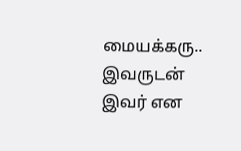மையக்கரு.. இவருடன் இவர் என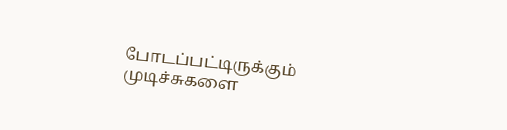போடப்பட்டிருக்கும் முடிச்சுகளை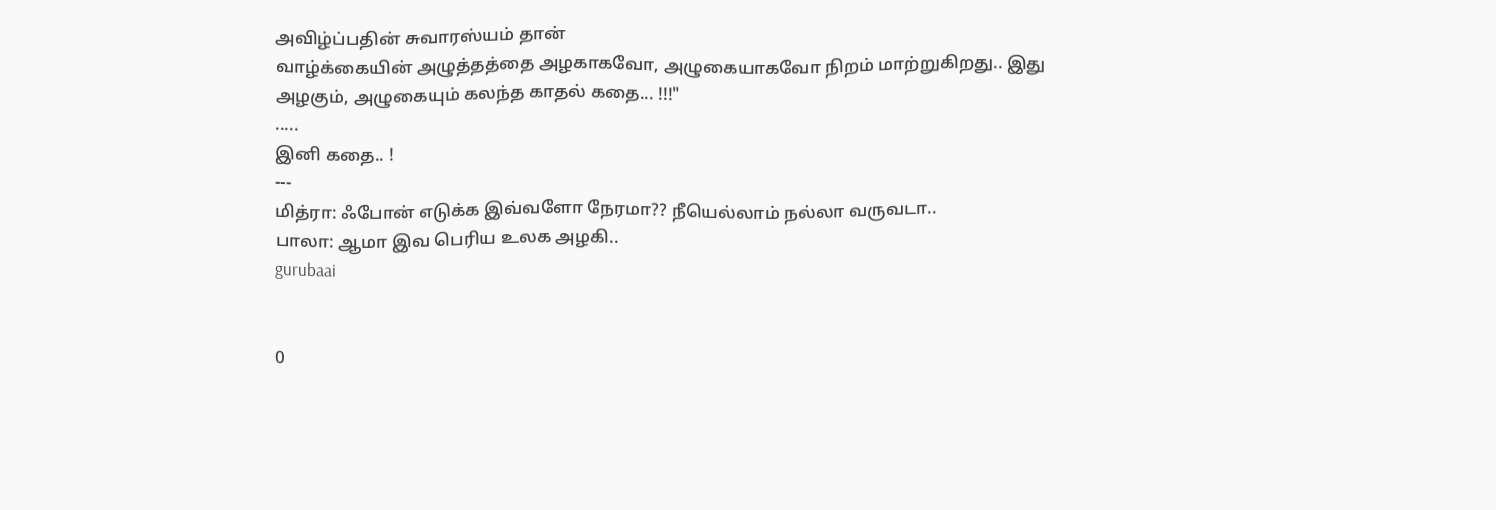அவிழ்ப்பதின் சுவாரஸ்யம் தான்
வாழ்க்கையின் அழுத்தத்தை அழகாகவோ, அழுகையாகவோ நிறம் மாற்றுகிறது.. இது
அழகும், அழுகையும் கலந்த காதல் கதை... !!!"
.....
இனி கதை.. !
---
மித்ரா: ஃபோன் எடுக்க இவ்வளோ நேரமா?? நீயெல்லாம் நல்லா வருவடா..
பாலா: ஆமா இவ பெரிய உலக அழகி..
gurubaai


0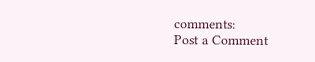comments:
Post a Comment